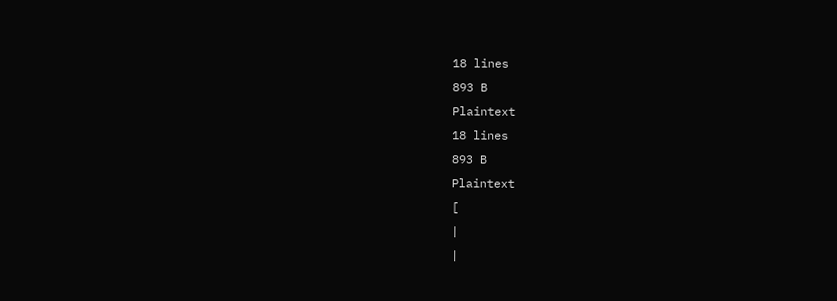18 lines
893 B
Plaintext
18 lines
893 B
Plaintext
[
|
|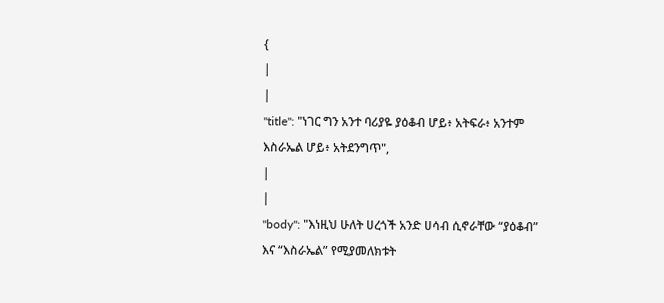{
|
|
"title": "ነገር ግን አንተ ባሪያዬ ያዕቆብ ሆይ፥ አትፍራ፥ አንተም እስራኤል ሆይ፥ አትደንግጥ",
|
|
"body": "እነዚህ ሁለት ሀረጎች አንድ ሀሳብ ሲኖራቸው “ያዕቆብ” እና “እስራኤል” የሚያመለክቱት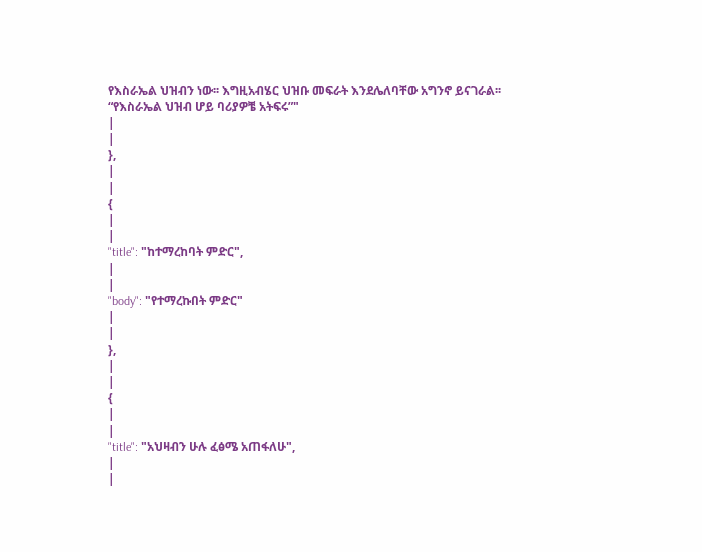የእስራኤል ህዝብን ነው፡፡ እግዚአብሄር ህዝቡ መፍራት እንደሌለባቸው አግንኖ ይናገራል፡፡ “የእስራኤል ህዝብ ሆይ ባሪያዎቼ አትፍሩ”"
|
|
},
|
|
{
|
|
"title": "ከተማረከባት ምድር",
|
|
"body": "የተማረኩበት ምድር"
|
|
},
|
|
{
|
|
"title": "አህዛብን ሁሉ ፈፅሜ አጠፋለሁ",
|
|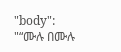"body": "“ሙሉ በሙሉ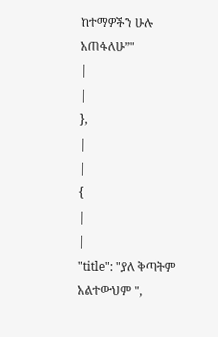ከተማዎችን ሁሉ አጠፋለሁ”"
|
|
},
|
|
{
|
|
"title": "ያለ ቅጣትም አልተውህም ",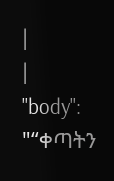|
|
"body": "“ቀጣትን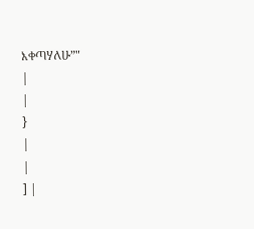እቀጣሃለሁ”"
|
|
}
|
|
] |